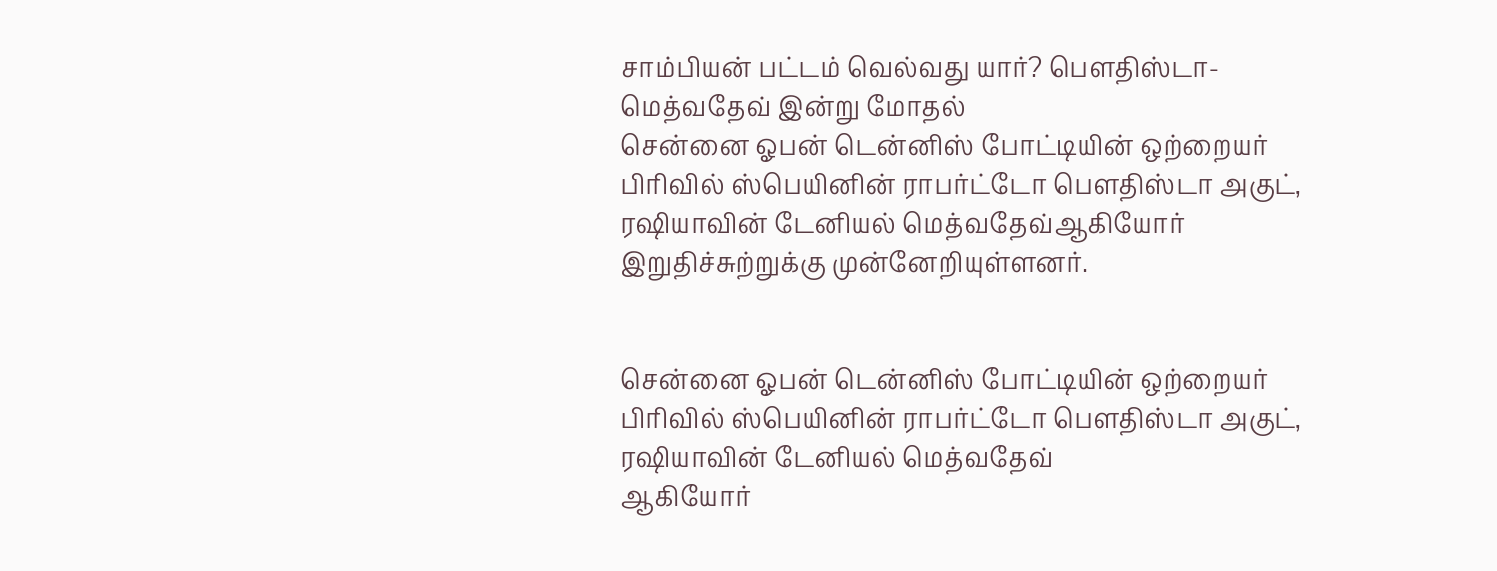சாம்பியன் பட்டம் வெல்வது யார்? பெளதிஸ்டா-மெத்வதேவ் இன்று மோதல்
சென்னை ஓபன் டென்னிஸ் போட்டியின் ஒற்றையர் பிரிவில் ஸ்பெயினின் ராபர்ட்டோ பெளதிஸ்டா அகுட், ரஷியாவின் டேனியல் மெத்வதேவ்ஆகியோர் இறுதிச்சுற்றுக்கு முன்னேறியுள்ளனர்.


சென்னை ஓபன் டென்னிஸ் போட்டியின் ஒற்றையர் பிரிவில் ஸ்பெயினின் ராபர்ட்டோ பெளதிஸ்டா அகுட், ரஷியாவின் டேனியல் மெத்வதேவ்
ஆகியோர்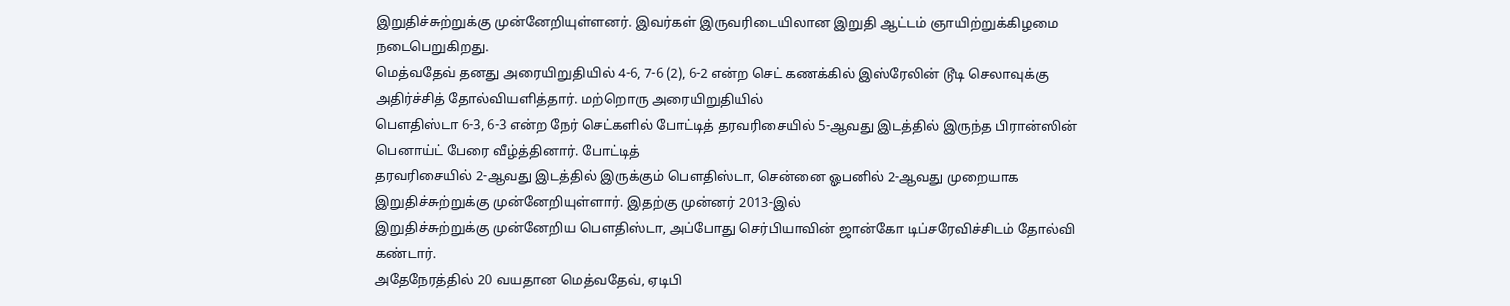இறுதிச்சுற்றுக்கு முன்னேறியுள்ளனர். இவர்கள் இருவரிடையிலான இறுதி ஆட்டம் ஞாயிற்றுக்கிழமை நடைபெறுகிறது.
மெத்வதேவ் தனது அரையிறுதியில் 4-6, 7-6 (2), 6-2 என்ற செட் கணக்கில் இஸ்ரேலின் டூடி செலாவுக்கு அதிர்ச்சித் தோல்வியளித்தார். மற்றொரு அரையிறுதியில்
பெளதிஸ்டா 6-3, 6-3 என்ற நேர் செட்களில் போட்டித் தரவரிசையில் 5-ஆவது இடத்தில் இருந்த பிரான்ஸின் பெனாய்ட் பேரை வீழ்த்தினார். போட்டித்
தரவரிசையில் 2-ஆவது இடத்தில் இருக்கும் பெளதிஸ்டா, சென்னை ஓபனில் 2-ஆவது முறையாக இறுதிச்சுற்றுக்கு முன்னேறியுள்ளார். இதற்கு முன்னர் 2013-இல்
இறுதிச்சுற்றுக்கு முன்னேறிய பெளதிஸ்டா, அப்போது செர்பியாவின் ஜான்கோ டிப்சரேவிச்சிடம் தோல்வி கண்டார்.
அதேநேரத்தில் 20 வயதான மெத்வதேவ், ஏடிபி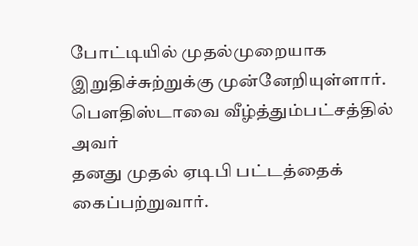போட்டியில் முதல்முறையாக இறுதிச்சுற்றுக்கு முன்னேறியுள்ளார். பெளதிஸ்டாவை வீழ்த்தும்பட்சத்தில் அவர்
தனது முதல் ஏடிபி பட்டத்தைக் கைப்பற்றுவார்.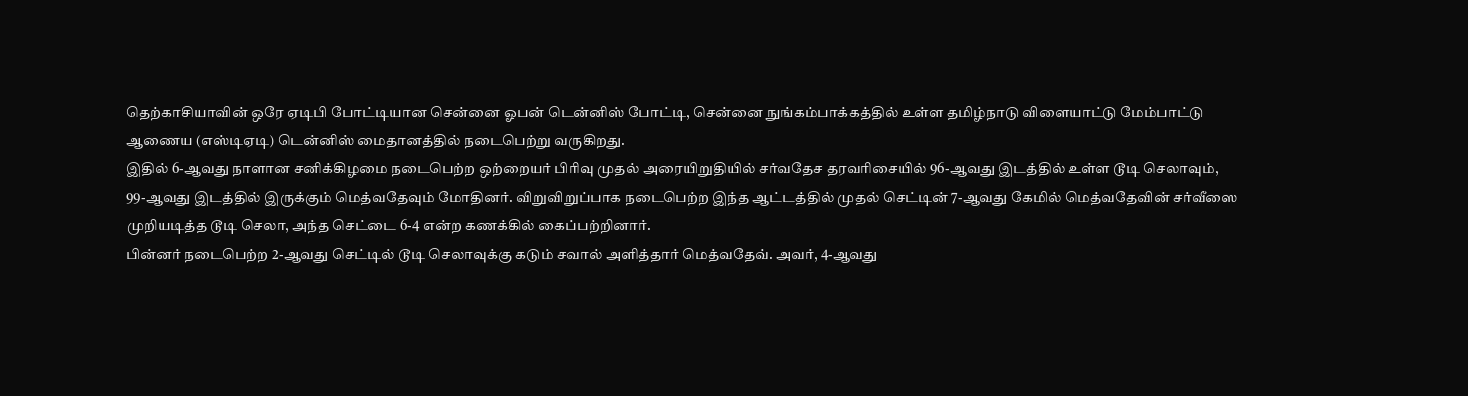தெற்காசியாவின் ஒரே ஏடிபி போட்டியான சென்னை ஓபன் டென்னிஸ் போட்டி, சென்னை நுங்கம்பாக்கத்தில் உள்ள தமிழ்நாடு விளையாட்டு மேம்பாட்டு
ஆணைய (எஸ்டிஏடி) டென்னிஸ் மைதானத்தில் நடைபெற்று வருகிறது.
இதில் 6-ஆவது நாளான சனிக்கிழமை நடைபெற்ற ஒற்றையர் பிரிவு முதல் அரையிறுதியில் சர்வதேச தரவரிசையில் 96-ஆவது இடத்தில் உள்ள டூடி செலாவும்,
99-ஆவது இடத்தில் இருக்கும் மெத்வதேவும் மோதினர். விறுவிறுப்பாக நடைபெற்ற இந்த ஆட்டத்தில் முதல் செட்டின் 7-ஆவது கேமில் மெத்வதேவின் சர்வீஸை
முறியடித்த டூடி செலா, அந்த செட்டை 6-4 என்ற கணக்கில் கைப்பற்றினார்.
பின்னர் நடைபெற்ற 2-ஆவது செட்டில் டூடி செலாவுக்கு கடும் சவால் அளித்தார் மெத்வதேவ். அவர், 4-ஆவது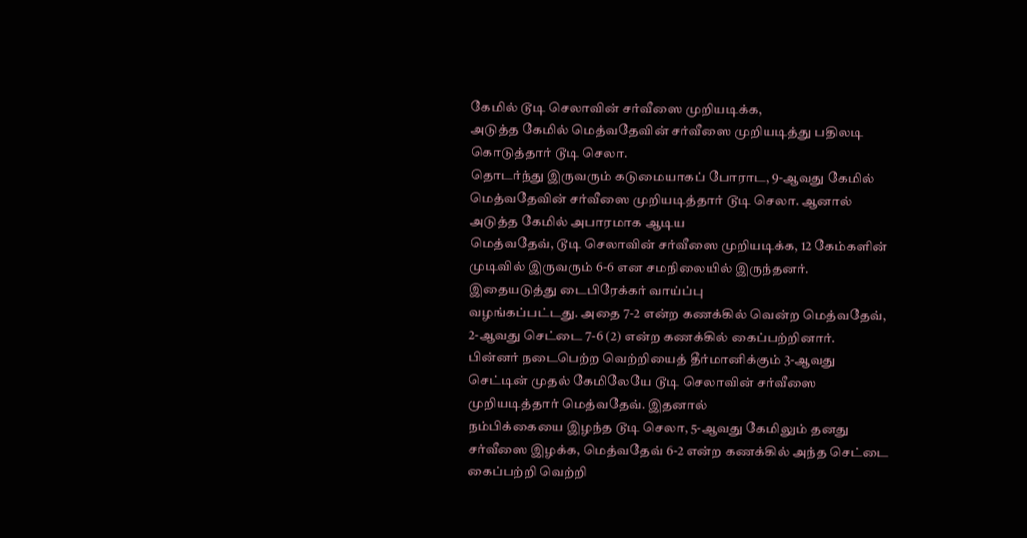கேமில் டூடி செலாவின் சர்வீஸை முறியடிக்க,
அடுத்த கேமில் மெத்வதேவின் சர்வீஸை முறியடித்து பதிலடி கொடுத்தார் டூடி செலா.
தொடர்ந்து இருவரும் கடுமையாகப் போராட, 9-ஆவது கேமில் மெத்வதேவின் சர்வீஸை முறியடித்தார் டூடி செலா. ஆனால் அடுத்த கேமில் அபாரமாக ஆடிய
மெத்வதேவ், டூடி செலாவின் சர்வீஸை முறியடிக்க, 12 கேம்களின் முடிவில் இருவரும் 6-6 என சமநிலையில் இருந்தனர். இதையடுத்து டைபிரேக்கர் வாய்ப்பு
வழங்கப்பட்டது. அதை 7-2 என்ற கணக்கில் வென்ற மெத்வதேவ், 2-ஆவது செட்டை 7-6 (2) என்ற கணக்கில் கைப்பற்றினார்.
பின்னர் நடைபெற்ற வெற்றியைத் தீர்மானிக்கும் 3-ஆவது செட்டின் முதல் கேமிலேயே டூடி செலாவின் சர்வீஸை முறியடித்தார் மெத்வதேவ். இதனால்
நம்பிக்கையை இழந்த டூடி செலா, 5-ஆவது கேமிலும் தனது சர்வீஸை இழக்க, மெத்வதேவ் 6-2 என்ற கணக்கில் அந்த செட்டை கைப்பற்றி வெற்றி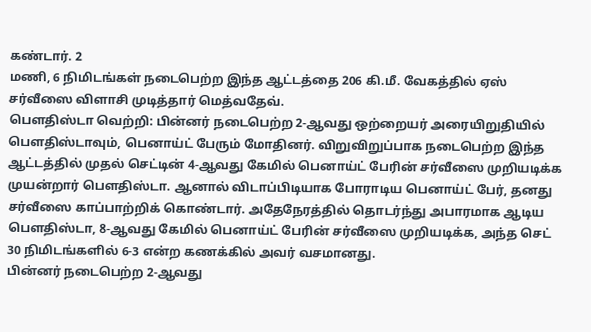கண்டார். 2
மணி, 6 நிமிடங்கள் நடைபெற்ற இந்த ஆட்டத்தை 206 கி.மீ. வேகத்தில் ஏஸ் சர்வீஸை விளாசி முடித்தார் மெத்வதேவ்.
பெளதிஸ்டா வெற்றி: பின்னர் நடைபெற்ற 2-ஆவது ஒற்றையர் அரையிறுதியில் பெளதிஸ்டாவும், பெனாய்ட் பேரும் மோதினர். விறுவிறுப்பாக நடைபெற்ற இந்த ஆட்டத்தில் முதல் செட்டின் 4-ஆவது கேமில் பெனாய்ட் பேரின் சர்வீஸை முறியடிக்க முயன்றார் பெளதிஸ்டா. ஆனால் விடாப்பிடியாக போராடிய பெனாய்ட் பேர், தனது சர்வீஸை காப்பாற்றிக் கொண்டார். அதேநேரத்தில் தொடர்ந்து அபாரமாக ஆடிய பெளதிஸ்டா, 8-ஆவது கேமில் பெனாய்ட் பேரின் சர்வீஸை முறியடிக்க, அந்த செட் 30 நிமிடங்களில் 6-3 என்ற கணக்கில் அவர் வசமானது.
பின்னர் நடைபெற்ற 2-ஆவது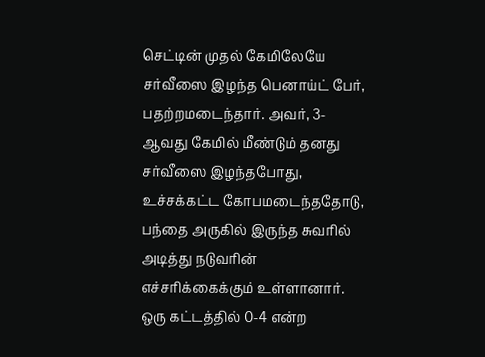செட்டின் முதல் கேமிலேயே சர்வீஸை இழந்த பெனாய்ட் பேர், பதற்றமடைந்தார். அவர், 3-ஆவது கேமில் மீண்டும் தனது சர்வீஸை இழந்தபோது, உச்சக்கட்ட கோபமடைந்ததோடு, பந்தை அருகில் இருந்த சுவரில் அடித்து நடுவரின் எச்சரிக்கைக்கும் உள்ளானார். ஒரு கட்டத்தில் 0-4 என்ற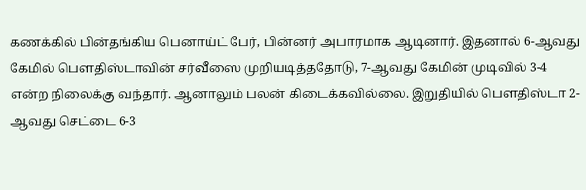கணக்கில் பின்தங்கிய பெனாய்ட் பேர், பின்னர் அபாரமாக ஆடினார். இதனால் 6-ஆவது கேமில் பெளதிஸ்டாவின் சர்வீஸை முறியடித்ததோடு, 7-ஆவது கேமின் முடிவில் 3-4 என்ற நிலைக்கு வந்தார். ஆனாலும் பலன் கிடைக்கவில்லை. இறுதியில் பெளதிஸ்டா 2-ஆவது செட்டை 6-3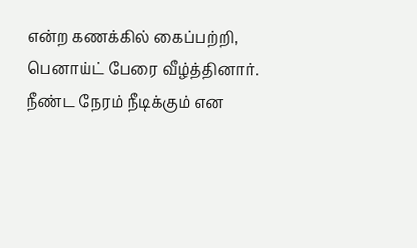என்ற கணக்கில் கைப்பற்றி, பெனாய்ட் பேரை வீழ்த்தினார். நீண்ட நேரம் நீடிக்கும் என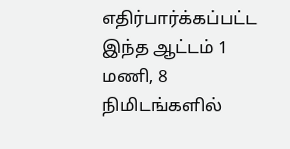எதிர்பார்க்கப்பட்ட இந்த ஆட்டம் 1 மணி, 8 நிமிடங்களில்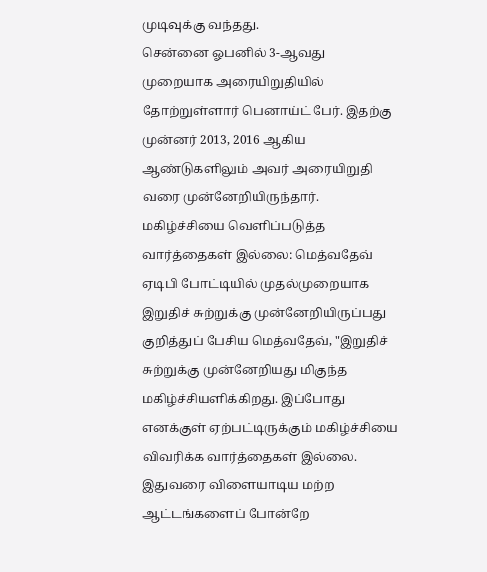முடிவுக்கு வந்தது.
சென்னை ஓபனில் 3-ஆவது முறையாக அரையிறுதியில் தோற்றுள்ளார் பெனாய்ட் பேர். இதற்கு முன்னர் 2013, 2016 ஆகிய ஆண்டுகளிலும் அவர் அரையிறுதி வரை முன்னேறியிருந்தார்.
மகிழ்ச்சியை வெளிப்படுத்த வார்த்தைகள் இல்லை: மெத்வதேவ்
ஏடிபி போட்டியில் முதல்முறையாக இறுதிச் சுற்றுக்கு முன்னேறியிருப்பது குறித்துப் பேசிய மெத்வதேவ், "இறுதிச் சுற்றுக்கு முன்னேறியது மிகுந்த
மகிழ்ச்சியளிக்கிறது. இப்போது எனக்குள் ஏற்பட்டிருக்கும் மகிழ்ச்சியை விவரிக்க வார்த்தைகள் இல்லை. இதுவரை விளையாடிய மற்ற ஆட்டங்களைப் போன்றே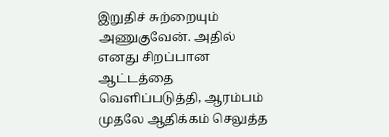இறுதிச் சுற்றையும் அணுகுவேன். அதில் எனது சிறப்பான ஆட்டத்தை வெளிப்படுத்தி, ஆரம்பம் முதலே ஆதிக்கம் செலுத்த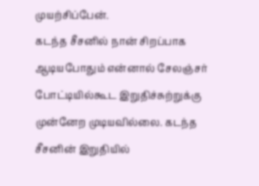முயற்சிப்பேன்.
கடந்த சீசனில் நான் சிறப்பாக ஆடியபோதும் என்னால் சேலஞ்சர் போட்டியில்கூட இறுதிச்சுற்றுக்கு முன்னேற முடியவில்லை. கடந்த சீசனின் இறுதியில்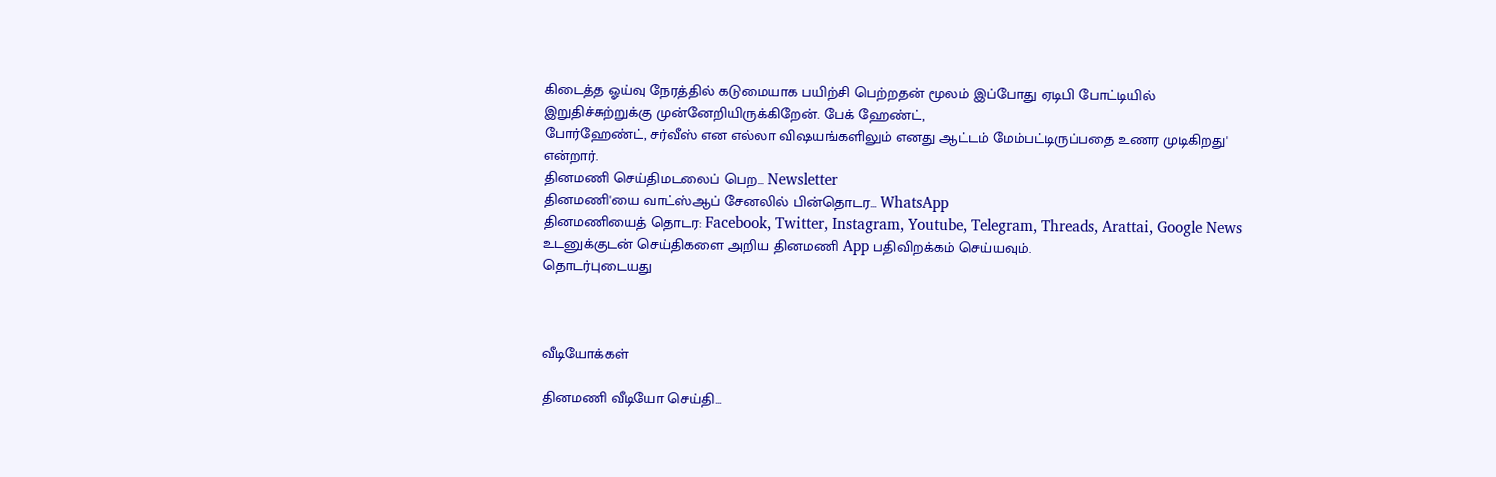கிடைத்த ஓய்வு நேரத்தில் கடுமையாக பயிற்சி பெற்றதன் மூலம் இப்போது ஏடிபி போட்டியில் இறுதிச்சுற்றுக்கு முன்னேறியிருக்கிறேன். பேக் ஹேண்ட்,
போர்ஹேண்ட், சர்வீஸ் என எல்லா விஷயங்களிலும் எனது ஆட்டம் மேம்பட்டிருப்பதை உணர முடிகிறது' என்றார்.
தினமணி செய்திமடலைப் பெற... Newsletter
தினமணி'யை வாட்ஸ்ஆப் சேனலில் பின்தொடர... WhatsApp
தினமணியைத் தொடர: Facebook, Twitter, Instagram, Youtube, Telegram, Threads, Arattai, Google News
உடனுக்குடன் செய்திகளை அறிய தினமணி App பதிவிறக்கம் செய்யவும்.
தொடர்புடையது



வீடியோக்கள்

தினமணி வீடியோ செய்தி...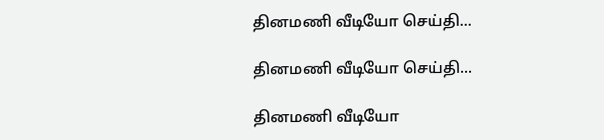தினமணி வீடியோ செய்தி...

தினமணி வீடியோ செய்தி...

தினமணி வீடியோ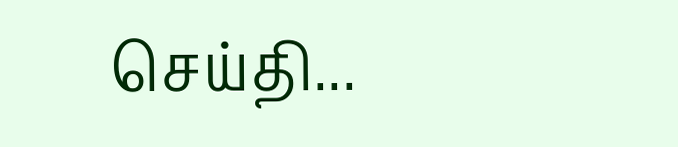செய்தி...